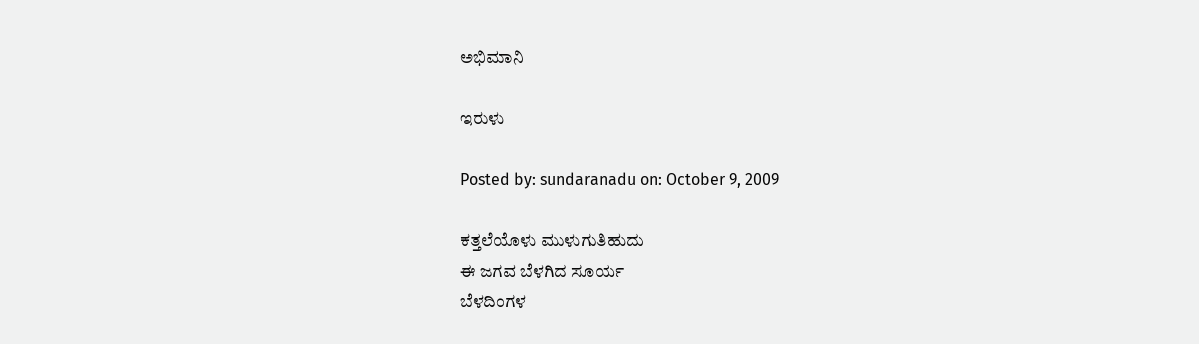ಅಭಿಮಾನಿ

ಇರುಳು

Posted by: sundaranadu on: October 9, 2009

ಕತ್ತಲೆಯೊಳು ಮುಳುಗುತಿಹುದು
ಈ ಜಗವ ಬೆಳಗಿದ ಸೂರ್ಯ
ಬೆಳದಿಂಗಳ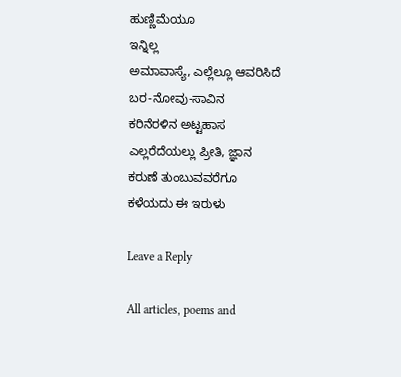ಹುಣ್ಣಿಮೆಯೂ
ಇನ್ನಿಲ್ಲ
ಅಮಾವಾಸ್ಯೆ, ಎಲ್ಲೆಲ್ಲೂ ಆವರಿಸಿದೆ
ಬರ-ನೋವು-ಸಾವಿನ
ಕರಿನೆರಳಿನ ಅಟ್ಟಹಾಸ
ಎಲ್ಲರೆದೆಯಲ್ಲು ಪ್ರೀತಿ, ಜ್ಞಾನ
ಕರುಣೆ ತುಂಬುವವರೆಗೂ
ಕಳೆಯದು ಈ ಇರುಳು

Leave a Reply

All articles, poems and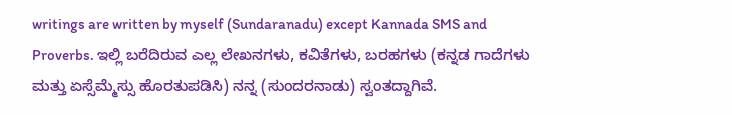writings are written by myself (Sundaranadu) except Kannada SMS and Proverbs. ಇಲ್ಲಿ ಬರೆದಿರುವ ಎಲ್ಲ ಲೇಖನಗಳು, ಕವಿತೆಗಳು, ಬರಹಗಳು (ಕನ್ನಡ ಗಾದೆಗಳು ಮತ್ತು ಏಸ್ಸೆಮ್ಮೆಸ್ಸು ಹೊರತುಪಡಿಸಿ) ನನ್ನ (ಸುಂದರನಾಡು) ಸ್ವಂತದ್ದಾಗಿವೆ.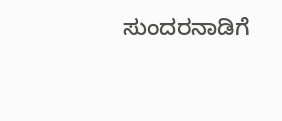ಸುಂದರನಾಡಿಗೆ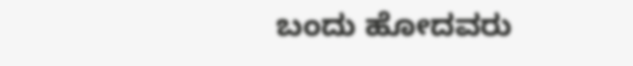ಬಂದು ಹೋದವರು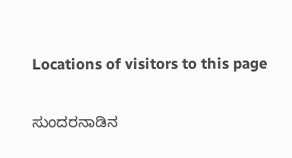Locations of visitors to this page

ಸುಂದರನಾಡಿನ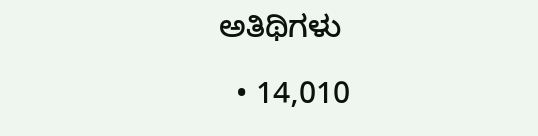ಅತಿಥಿಗಳು

  • 14,010